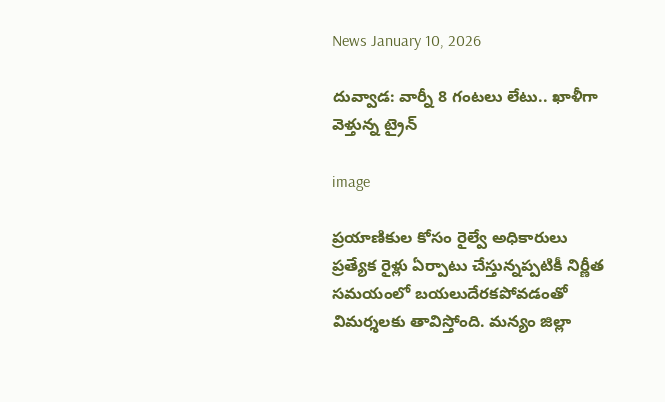News January 10, 2026

దువ్వాడ: వార్నీ 8 గంటలు లేటు.. ఖాళీగా వెళ్తున్న ట్రైన్

image

ప్రయాణికుల కోసం రైల్వే అధికారులు ప్రత్యేక రైళ్లు ఏర్పాటు చేస్తున్నప్పటికీ నిర్ణీత సమయంలో బయలుదేరకపోవడంతో విమర్శలకు తావిస్తోంది. మన్యం జిల్లా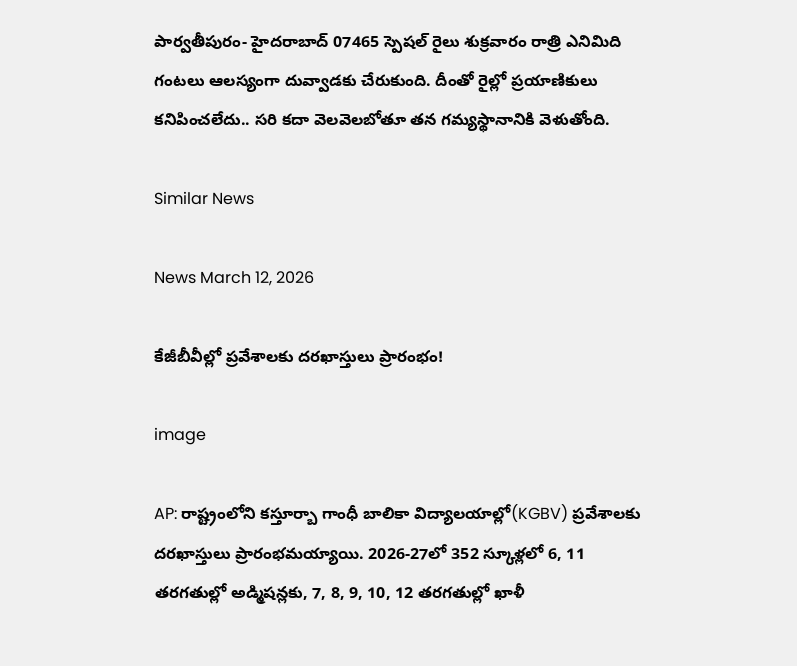పార్వతీపురం- హైదరాబాద్ 07465 స్పెషల్ రైలు శుక్రవారం రాత్రి ఎనిమిది గంటలు ఆలస్యంగా దువ్వాడకు చేరుకుంది. దీంతో రైల్లో ప్రయాణికులు కనిపించలేదు.. సరి కదా వెలవెలబోతూ తన గమ్యస్థానానికి వెళుతోంది.

Similar News

News March 12, 2026

కేజీబీవీల్లో ప్రవేశాలకు దరఖాస్తులు ప్రారంభం!

image

AP: రాష్ట్రంలోని కస్తూర్బా గాంధీ బాలికా విద్యాలయాల్లో(KGBV) ప్రవేశాలకు దరఖాస్తులు ప్రారంభమయ్యాయి. 2026-27లో 352 స్కూళ్లలో 6, 11 తరగతుల్లో అడ్మిషన్లకు, 7, 8, 9, 10, 12 తరగతుల్లో ఖాళీ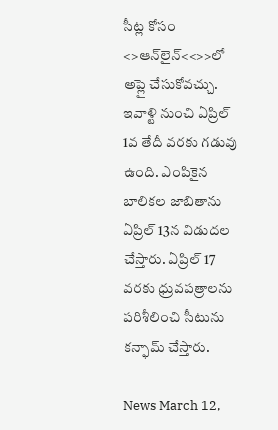సీట్ల కోసం <>ఆన్‌లైన్‌<<>>లో అప్లై చేసుకోవచ్చు. ఇవాళ్టి నుంచి ఏప్రిల్ 1వ తేదీ వరకు గడువు ఉంది. ఎంపికైన బాలికల జాబితాను ఏప్రిల్ 13న విడుదల చేస్తారు. ఏప్రిల్ 17 వరకు ధ్రువపత్రాలను పరిశీలించి సీటును కన్ఫామ్ చేస్తారు.

News March 12,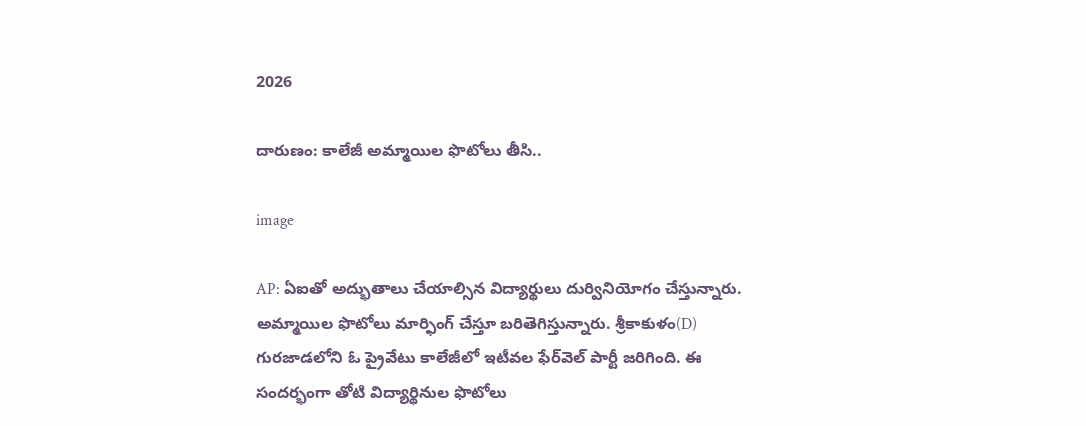2026

దారుణం: కాలేజీ అమ్మాయిల ఫొటోలు తీసి..

image

AP: ఏఐతో అద్భుతాలు చేయాల్సిన విద్యార్థులు దుర్వినియోగం చేస్తున్నారు. అమ్మాయిల ఫొటోలు మార్ఫింగ్ చేస్తూ బరితెగిస్తున్నారు. శ్రీకాకుళం(D) గురజాడలోని ఓ ప్రైవేటు కాలేజీలో ఇటీవల ఫేర్‌వెల్ పార్టీ జరిగింది. ఈ సందర్భంగా తోటి విద్యార్థినుల ఫొటోలు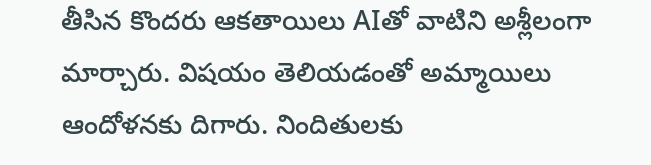తీసిన కొందరు ఆకతాయిలు AIతో వాటిని అశ్లీలంగా మార్చారు. విషయం తెలియడంతో అమ్మాయిలు ఆందోళనకు దిగారు. నిందితులకు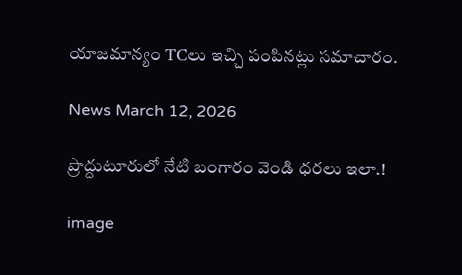యాజమాన్యం TCలు ఇచ్చి పంపినట్లు సమాచారం.

News March 12, 2026

ప్రొద్దుటూరులో నేటి బంగారం వెండి ధరలు ఇలా.!

image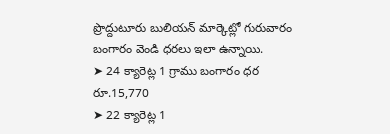ప్రొద్దుటూరు బులియన్ మార్కెట్లో గురువారం బంగారం వెండి ధరలు ఇలా ఉన్నాయి.
➤ 24 క్యారెట్ల 1 గ్రాము బంగారం ధర రూ.15,770
➤ 22 క్యారెట్ల 1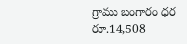గ్రాము బంగారం ధర రూ.14,508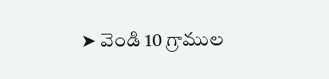➤ వెండి 10 గ్రాముల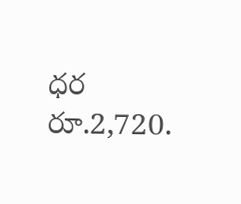ధర రూ.2,720.